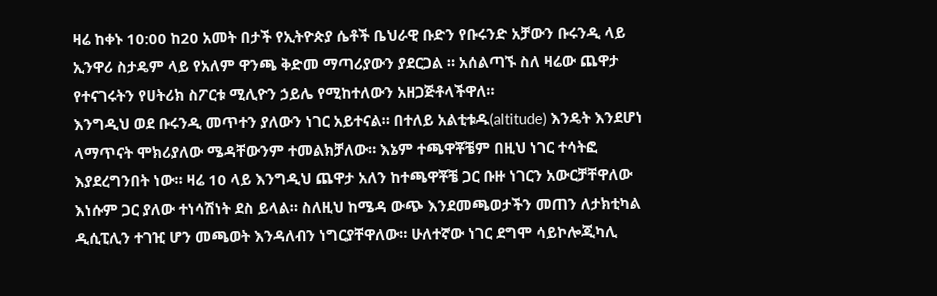ዛሬ ከቀኑ 10:00 ከ20 አመት በታች የኢትዮጵያ ሴቶች ቤህራዊ ቡድን የቡሩንድ አቻውን ቡሩንዲ ላይ ኢንዋሪ ስታዴም ላይ የአለም ዋንጫ ቅድመ ማጣሪያውን ያደርጋል ። አሰልጣኙ ስለ ዛሬው ጨዋታ የተናገሩትን የሀትሪክ ስፖርቱ ሚሊዮን ኃይሌ የሚከተለውን አዘጋጅቶላችዋለ።
እንግዲህ ወደ ቡሩንዲ መጥተን ያለውን ነገር አይተናል። በተለይ አልቲቱዱ(altitude) እንዴት እንደሆነ ላማጥናት ሞክሪያለው ሜዳቸውንም ተመልክቻለው። እኔም ተጫዋቾቼም በዚህ ነገር ተሳትፎ እያደረግንበት ነው። ዛሬ 10 ላይ እንግዲህ ጨዋታ አለን ከተጫዋቾቼ ጋር ቡዙ ነገርን አውርቻቸዋለው እነሱም ጋር ያለው ተነሳሽነት ደስ ይላል። ስለዚህ ከሜዳ ውጭ እንደመጫወታችን መጠን ለታክቲካል ዲሲፒሊን ተገዢ ሆን መጫወት እንዳለብን ነግርያቸዋለው። ሁለተኛው ነገር ደግሞ ሳይኮሎጂካሊ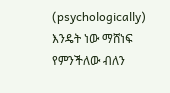(psychologically) እንዴት ነው ማሸነፍ የምንችለው ብለን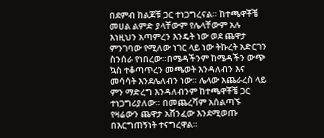በደምብ ከልጆቹ ጋር ተነጋግረናል። ከተጫዋቾቼ መሀል ልምድ ያላቸውም የሌላቸውም አሉ እነዚህን አጣምረን እንዴት ነው ወደ ጨዋታ ምንገባው የሚለው ነገር ላይ ነው ትኩረት አድርገን ስንሰራ የነበረው።በሜዳችንም ከሜዳችን ውጭ ኳስ ተቆጣጥረን መጫወት እንዳለብን እና መሳሳት እንደሌለብን ነው። ሌላው አጨራረስ ላይ ምን ማድረግ እንዳለብንም ከተጫዋቾቼ ጋር ተነጋግሪያለው። በመጨረሻም አሰልጣኙ የዛሬውን ጨዋታ አሸንፈው እንደሚወጡ በእርግጠኝነት ተናግረዋል።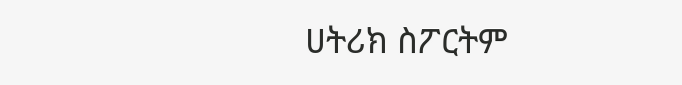ሀትሪክ ስፖርትም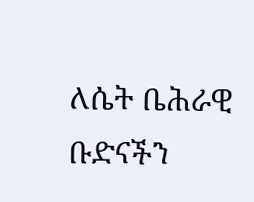ለሴት ቤሕራዊ ቡድናችን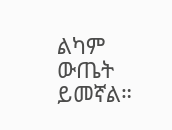ልካም ውጤት ይመኛል።